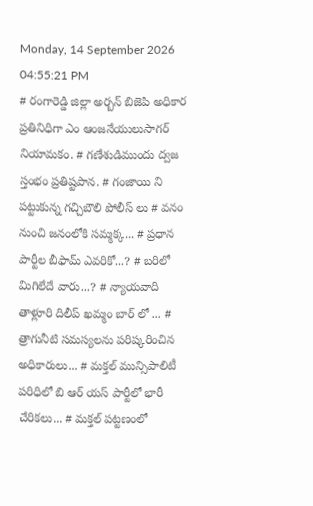Monday, 14 September 2026 04:55:21 PM
# రంగారెడ్డి జిల్లా అర్బన్ బిజెపి అధికార ప్రతినిధిగా ఎం ఆంజనేయులుసాగర్ నియామకం. # గణేశుడిముందు ద్వజ స్తంభం ప్రతిష్టపాన. # గంజాయి ని పట్టుకున్న గచ్చిబౌలి పోలీస్ లు # వనం నుంచి జనంలోకి సమ్మక్క... # ప్రధాన పార్టీల బీఫామ్ ఎవరికో...? # బరిలో మిగిలేదే వారు...? # న్యాయవాది తాళ్లూరి దిలీప్ ఖమ్మం బార్ లో ... # త్రాగునీటి సమస్యలను పరిష్కరించిన అధికారులు... # మక్తల్ మున్సిపాలిటీ పరిధిలో బి ఆర్ యస్ పార్టీలో భారీ చేరికలు... # మక్తల్ పట్టణంలో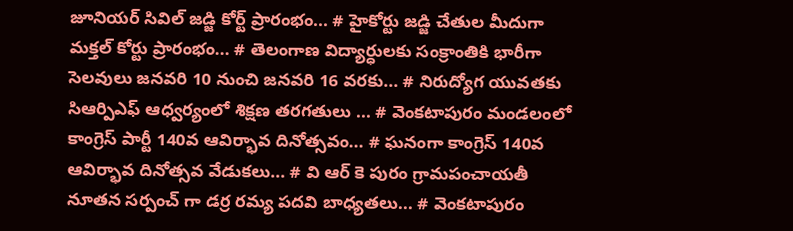జూనియర్ సివిల్ జడ్జి కోర్ట్ ప్రారంభం... # హైకోర్టు జడ్జి చేతుల మీదుగా మక్తల్ కోర్టు ప్రారంభం... # తెలంగాణ విద్యార్ధులకు సంక్రాంతికి భారీగా సెలవులు జనవరి 10 నుంచి జనవరి 16 వరకు... # నిరుద్యోగ యువతకు సిఆర్పిఎఫ్ ఆధ్వర్యంలో శిక్షణ తరగతులు ... # వెంకటాపురం మండలంలో కాంగ్రెస్ పార్టీ 140వ ఆవిర్భావ దినోత్సవం... # ఘనంగా కాంగ్రెస్ 140వ ఆవిర్భావ దినోత్సవ వేడుకలు... # వి ఆర్ కె పురం గ్రామపంచాయతీ నూతన సర్పంచ్ గా డర్ర రమ్య పదవి బాధ్యతలు... # వెంకటాపురం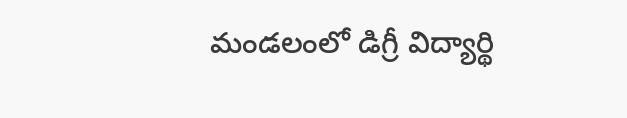మండలంలో డిగ్రీ విద్యార్థి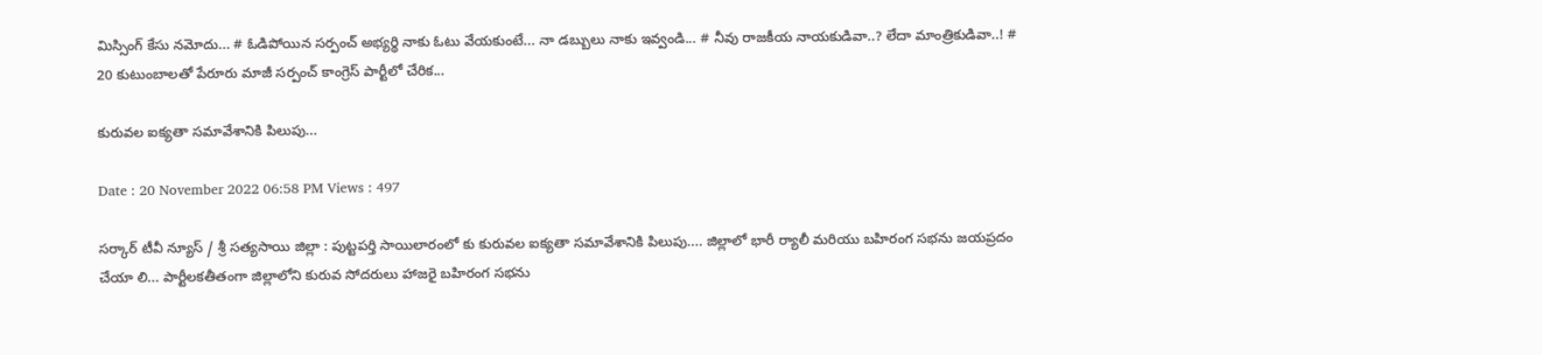మిస్సింగ్ కేసు నమోదు... # ఓడిపోయిన సర్పంచ్ అభ్యర్థి నాకు ఓటు వేయకుంటే... నా డబ్బులు నాకు ఇవ్వండి... # నీవు రాజకీయ నాయకుడివా..? లేదా మాంత్రికుడివా..! # 20 కుటుంబాలతో పేరూరు మాజీ సర్పంచ్ కాంగ్రెస్ పార్టీలో చేరిక...

కురువల ఐక్యతా సమావేశానికి పిలుపు...

Date : 20 November 2022 06:58 PM Views : 497

సర్కార్ టీవీ న్యూస్ / శ్రీ సత్యసాయి జిల్లా : పుట్టపర్తి సాయిలారంలో కు కురువల ఐక్యతా సమావేశానికి పిలుపు.... జిల్లాలో భారీ ర్యాలీ మరియు బహిరంగ సభను జయప్రదం చేయా లి... పార్టీలకతీతంగా జిల్లాలోని కురువ సోదరులు హాజరై బహిరంగ సభను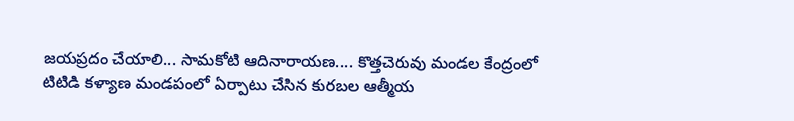జయప్రదం చేయాలి... సామకోటి ఆదినారాయణ.... కొత్తచెరువు మండల కేంద్రంలో టిటిడి కళ్యాణ మండపంలో ఏర్పాటు చేసిన కురబల ఆత్మీయ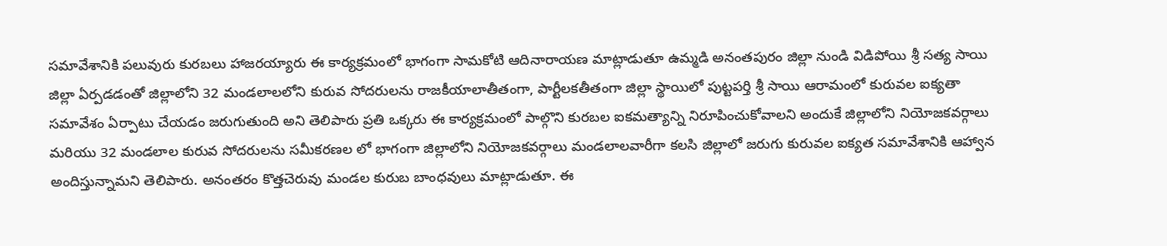సమావేశానికి పలువురు కురబలు హాజరయ్యారు ఈ కార్యక్రమంలో భాగంగా సామకోటి ఆదినారాయణ మాట్లాడుతూ ఉమ్మడి అనంతపురం జిల్లా నుండి విడిపోయి శ్రీ సత్య సాయి జిల్లా ఏర్పడడంతో జిల్లాలోని 32 మండలాలలోని కురువ సోదరులను రాజకీయాలాతీతంగా, పార్టీలకతీతంగా జిల్లా స్థాయిలో పుట్టపర్తి శ్రీ సాయి ఆరామంలో కురువల ఐక్యతా సమావేశం ఏర్పాటు చేయడం జరుగుతుంది అని తెలిపారు ప్రతి ఒక్కరు ఈ కార్యక్రమంలో పాల్గొని కురబల ఐకమత్యాన్ని నిరూపించుకోవాలని అందుకే జిల్లాలోని నియోజకవర్గాలు మరియు 32 మండలాల కురువ సోదరులను సమీకరణల లో భాగంగా జిల్లాలోని నియోజకవర్గాలు మండలాలవారీగా కలసి జిల్లాలో జరుగు కురువల ఐక్యత సమావేశానికి ఆహ్వాన అందిస్తున్నామని తెలిపారు. అనంతరం కొత్తచెరువు మండల కురుబ బాంధవులు మాట్లాడుతూ. ఈ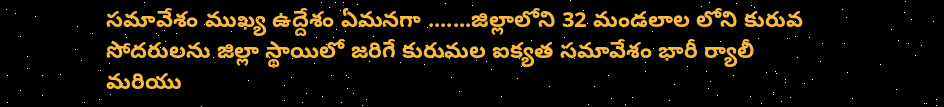సమావేశం ముఖ్య ఉద్దేశం ఏమనగా .......జిల్లాలోని 32 మండలాల లోని కురువ సోదరులను జిల్లా స్థాయిలో జరిగే కురుమల ఐక్యత సమావేశం భారీ ర్యాలీ మరియు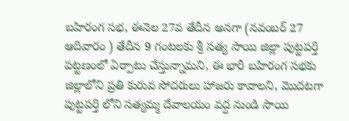బహిరంగ సభ, ఈనెల 27వ తేదీన అనగా (నవంబర్ 27 ఆదివారం ) తేదీన 9 గంటలకు శ్రీ సత్య సాయి జిల్లా పుట్టపర్తి పట్టణంలో ఏర్పాటు చేస్తున్నామని, ఈ భారీ బహిరంగ సభకు జిల్లాలోని ప్రతి కురువ సోదరులు హాజరు కావాలని, మొదటగా పుట్టపర్తి లోని సత్యమ్మ దేవాలయం వద్ద నుండి సాయి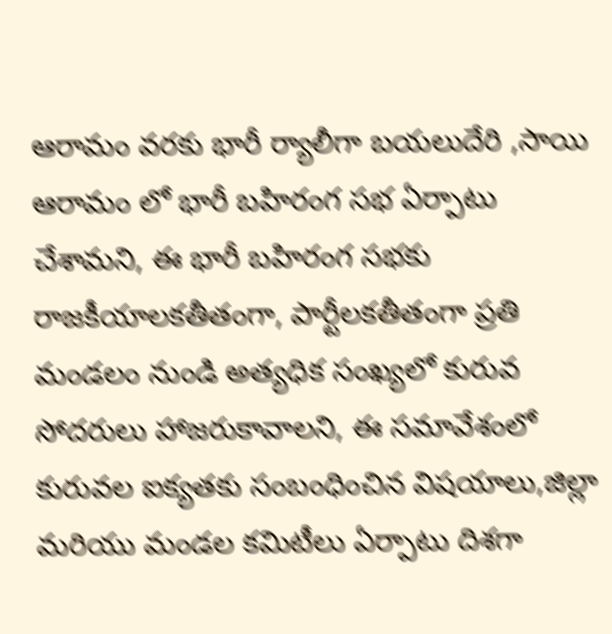ఆరామం వరకు భారీ ర్యాలీగా బయలుదేరి ,సాయి ఆరామం లో భారీ బహిరంగ సభ ఏర్పాటు చేశామని, ఈ భారీ బహిరంగ సభకు రాజకీయాలకతీతంగా, పార్టీలకతీతంగా ప్రతి మండలం నుండి అత్యధిక సంఖ్యలో కురువ సోదరులు హాజరుకావాలని, ఈ సమావేశంలో కురువల ఐక్యతకు సంబంధించిన విషయాలు,జిల్లా మరియు మండల కమిటీలు ఏర్పాటు దిశగా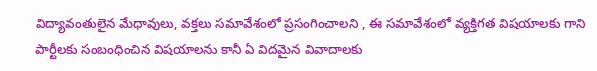విద్యావంతులైన మేధావులు, వక్తలు సమావేశంలో ప్రసంగించాలని , ఈ సమావేశంలో వ్యక్తిగత విషయాలకు గాని పార్టీలకు సంబంధించిన విషయాలను కానీ ఏ విదమైన వివాదాలకు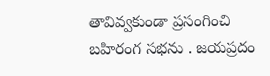తావివ్వకుండా ప్రసంగించి బహిరంగ సభను . జయప్రదం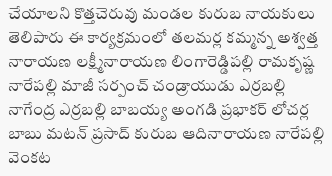చేయాలని కొత్తచెరువు మండల కురుబ నాయకులు తెలిపారు ఈ కార్యక్రమంలో తలమర్ల కమ్మన్న అశ్వత్త నారాయణ లక్ష్మీనారాయణ లింగారెడ్డిపల్లి రామకృష్ణ నారేపల్లి మాజీ సర్పంచ్ చండ్రాయుడు ఎర్రబల్లి నాగేంద్ర ఎర్రబల్లి బాబయ్య అంగడి ప్రభాకర్ లోచర్ల బాబు మటన్ ప్రసాద్ కురుబ ఆదినారాయణ నారేపల్లి వెంకట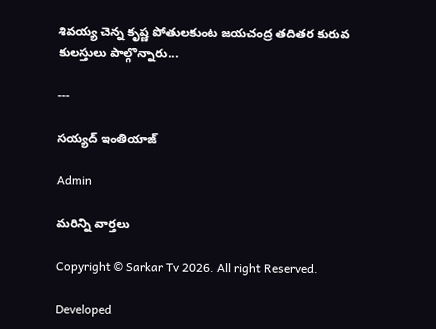శివయ్య చెన్న కృష్ణ పోతులకుంట జయచంద్ర తదితర కురువ కులస్తులు పాల్గొన్నారు...

---

సయ్యద్ ఇంతియాజ్

Admin

మరిన్ని వార్తలు

Copyright © Sarkar Tv 2026. All right Reserved.

Developed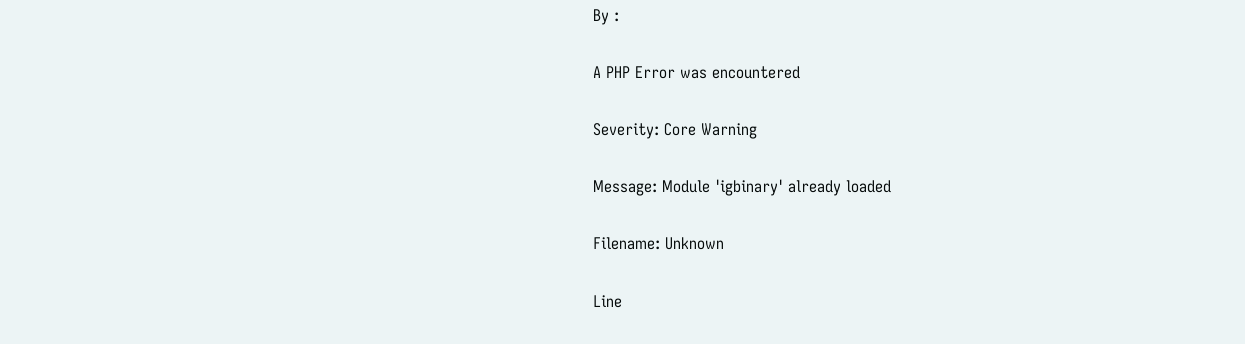By :

A PHP Error was encountered

Severity: Core Warning

Message: Module 'igbinary' already loaded

Filename: Unknown

Line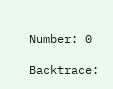Number: 0

Backtrace: